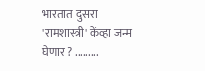भारतात दुसरा 'रामशास्त्री' केंव्हा जन्म घेणार ? .........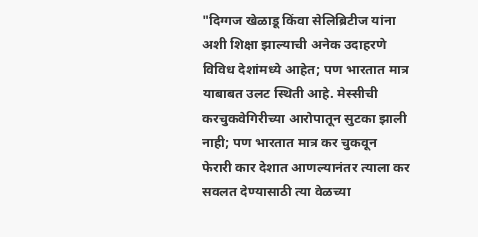"दिग्गज खेळाडू किंवा सेलिब्रिटीज यांना अशी शिक्षा झाल्याची अनेक उदाहरणे
विविध देशांमध्ये आहेत; पण भारतात मात्र याबाबत उलट स्थिती आहे. मेस्सीची
करचुकवेगिरीच्या आरोपातून सुटका झाली नाही; पण भारतात मात्र कर चुकवून
फेरारी कार देशात आणल्यानंतर त्याला कर सवलत देण्यासाठी त्या वेळच्या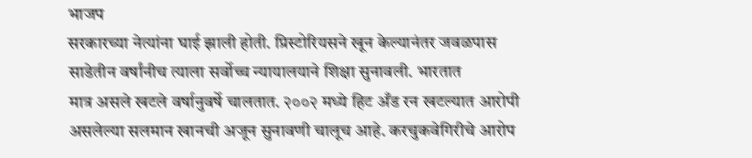भाजप
सरकारच्या नेत्यांना घाई झाली होती. प्रिस्टोरियसने खून केल्यानंतर जवळपास
साडेतीन वर्षांनीच त्याला सर्वोच्च न्यायालयाने शिक्षा सुनावली. भारतात
मात्र असले खटले वर्षानुवर्षे चालतात. २००२ मध्ये हिट अँड रन खटल्यात आरोपी
असलेल्या सलमान खानची अजून सुनावणी चालूच आहे. करचुकवेगिरीचे आरोप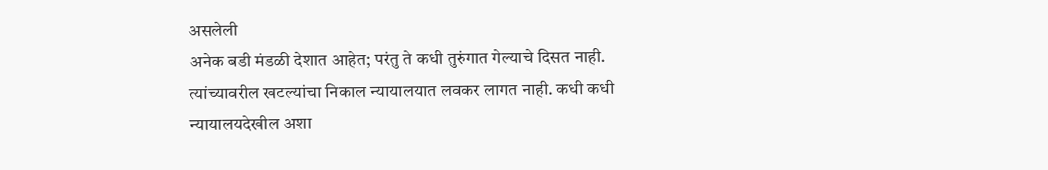असलेली
अनेक बडी मंडळी देशात आहेत; परंतु ते कधी तुरुंगात गेल्याचे दिसत नाही.
त्यांच्यावरील खटल्यांचा निकाल न्यायालयात लवकर लागत नाही. कधी कधी
न्यायालयदेखील अशा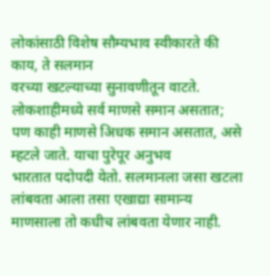लोकांसाठी विशेष सौम्यभाव स्वीकारते की काय, ते सलमान
वरच्या खटल्याच्या सुनावणीतून वाटते. लोकशाहीमध्ये सर्व माणसे समान असतात;
पण काही माणसे अिधक समान असतात, असे म्हटले जाते. याचा पुरेपूर अनुभव
भारतात पदोपदी येतो. सलमानला जसा खटला लांबवता आला तसा एखाद्या सामान्य
माणसाला तो कधीच लांबवता येणार नाही.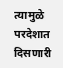त्यामुळे परदेशात दिसणारी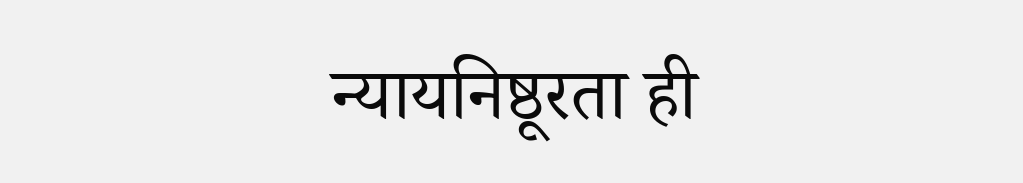न्यायनिष्ठूरता ही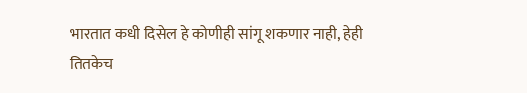भारतात कधी दिसेल हे कोणीही सांगू शकणार नाही, हेही
तितकेच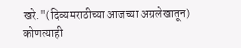खरे."(दिव्यमराठीच्या आजच्या अग्रलेखातून)
कोणत्याही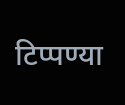टिप्पण्या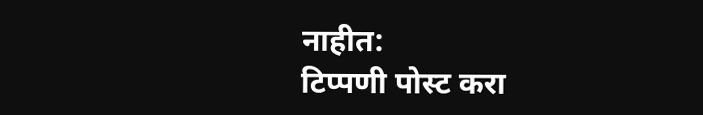नाहीत:
टिप्पणी पोस्ट करा